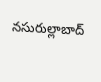నసురుల్లాబాద్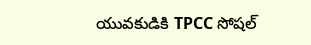యువకుడికి TPCC సోషల్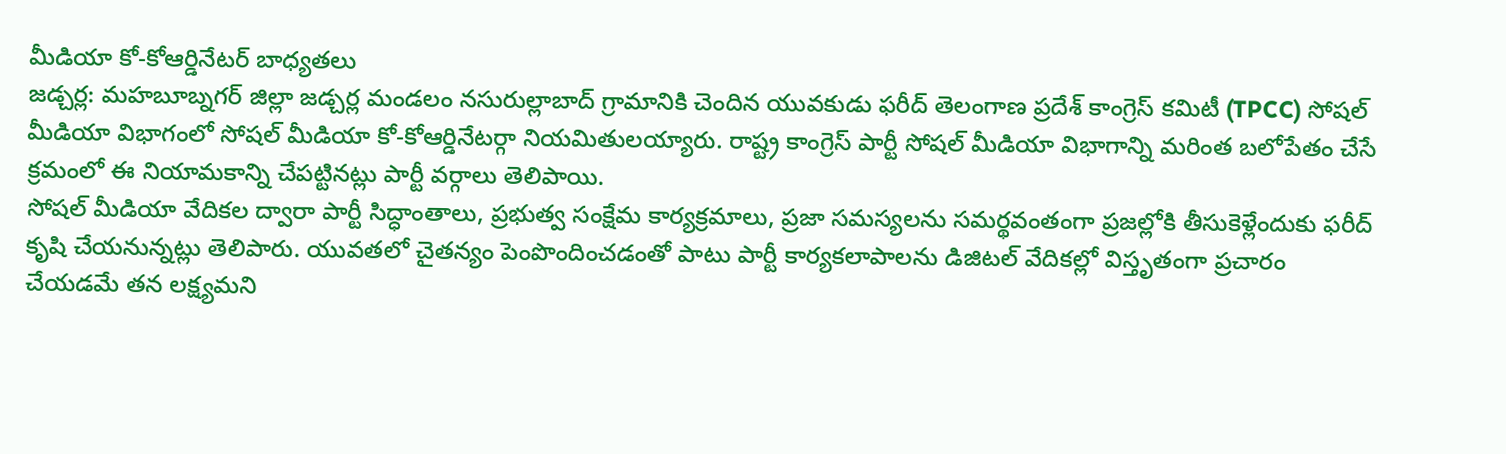మీడియా కో-కోఆర్డినేటర్ బాధ్యతలు
జడ్చర్ల: మహబూబ్నగర్ జిల్లా జడ్చర్ల మండలం నసురుల్లాబాద్ గ్రామానికి చెందిన యువకుడు ఫరీద్ తెలంగాణ ప్రదేశ్ కాంగ్రెస్ కమిటీ (TPCC) సోషల్ మీడియా విభాగంలో సోషల్ మీడియా కో-కోఆర్డినేటర్గా నియమితులయ్యారు. రాష్ట్ర కాంగ్రెస్ పార్టీ సోషల్ మీడియా విభాగాన్ని మరింత బలోపేతం చేసే క్రమంలో ఈ నియామకాన్ని చేపట్టినట్లు పార్టీ వర్గాలు తెలిపాయి.
సోషల్ మీడియా వేదికల ద్వారా పార్టీ సిద్ధాంతాలు, ప్రభుత్వ సంక్షేమ కార్యక్రమాలు, ప్రజా సమస్యలను సమర్థవంతంగా ప్రజల్లోకి తీసుకెళ్లేందుకు ఫరీద్ కృషి చేయనున్నట్లు తెలిపారు. యువతలో చైతన్యం పెంపొందించడంతో పాటు పార్టీ కార్యకలాపాలను డిజిటల్ వేదికల్లో విస్తృతంగా ప్రచారం చేయడమే తన లక్ష్యమని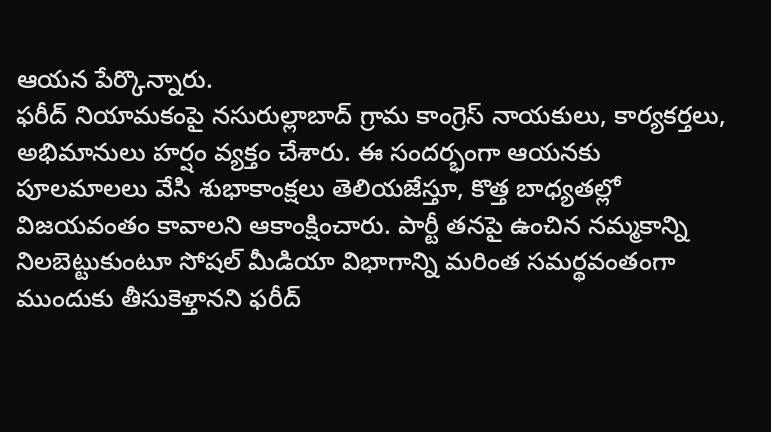ఆయన పేర్కొన్నారు.
ఫరీద్ నియామకంపై నసురుల్లాబాద్ గ్రామ కాంగ్రెస్ నాయకులు, కార్యకర్తలు, అభిమానులు హర్షం వ్యక్తం చేశారు. ఈ సందర్భంగా ఆయనకు పూలమాలలు వేసి శుభాకాంక్షలు తెలియజేస్తూ, కొత్త బాధ్యతల్లో విజయవంతం కావాలని ఆకాంక్షించారు. పార్టీ తనపై ఉంచిన నమ్మకాన్ని నిలబెట్టుకుంటూ సోషల్ మీడియా విభాగాన్ని మరింత సమర్థవంతంగా ముందుకు తీసుకెళ్తానని ఫరీద్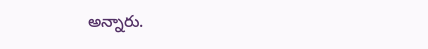అన్నారు.